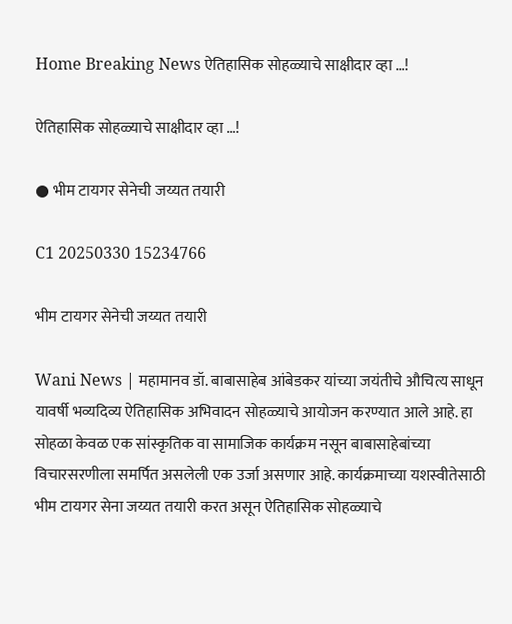Home Breaking News ऐतिहासिक सोहळ्याचे साक्षीदार व्हा …!

ऐतिहासिक सोहळ्याचे साक्षीदार व्हा …!

● भीम टायगर सेनेची जय्यत तयारी

C1 20250330 15234766

भीम टायगर सेनेची जय्यत तयारी

Wani News | महामानव डॉ. बाबासाहेब आंबेडकर यांच्या जयंतीचे औचित्य साधून यावर्षी भव्यदिव्य ऐतिहासिक अभिवादन सोहळ्याचे आयोजन करण्यात आले आहे. हा सोहळा केवळ एक सांस्कृतिक वा सामाजिक कार्यक्रम नसून बाबासाहेबांच्या विचारसरणीला समर्पित असलेली एक उर्जा असणार आहे. कार्यक्रमाच्या यशस्वीतेसाठी भीम टायगर सेना जय्यत तयारी करत असून ऐतिहासिक सोहळ्याचे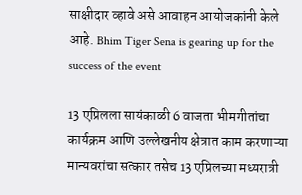साक्षीदार व्हावे असे आवाहन आयोजकांनी केले आहे. Bhim Tiger Sena is gearing up for the success of the event

13 एप्रिलला सायंकाळी 6 वाजता भीमगीतांचा कार्यक्रम आणि उल्लेखनीय क्षेत्रात काम करणाऱ्या मान्यवरांचा सत्कार तसेच 13 एप्रिलच्या मध्यरात्री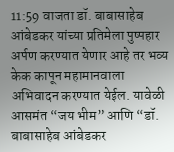11:59 वाजता डॉ. बाबासाहेब आंबेडकर यांच्या प्रतिमेला पुष्पहार अर्पण करण्यात येणार आहे तर भव्य केक कापून महामानवाला अभिवादन करण्यात येईल. यावेळी आसमंत “जय भीम” आणि “डॉ. बाबासाहेब आंबेडकर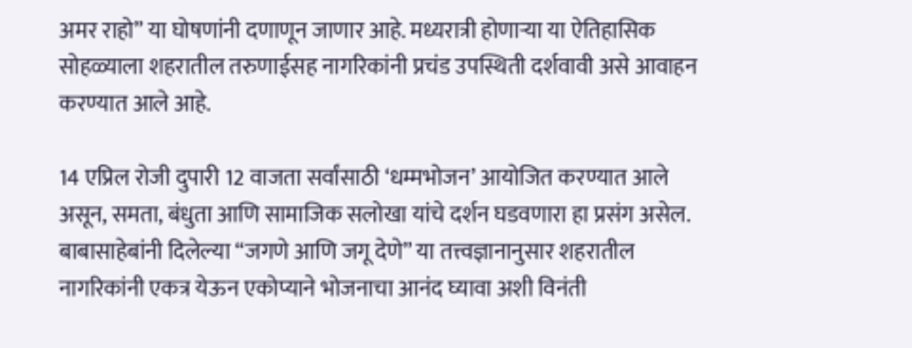अमर राहो” या घोषणांनी दणाणून जाणार आहे. मध्यरात्री होणाऱ्या या ऐतिहासिक सोहळ्याला शहरातील तरुणाईसह नागरिकांनी प्रचंड उपस्थिती दर्शवावी असे आवाहन करण्यात आले आहे.

14 एप्रिल रोजी दुपारी 12 वाजता सर्वांसाठी ‘धम्मभोजन’ आयोजित करण्यात आले असून, समता, बंधुता आणि सामाजिक सलोखा यांचे दर्शन घडवणारा हा प्रसंग असेल. बाबासाहेबांनी दिलेल्या “जगणे आणि जगू देणे” या तत्त्वज्ञानानुसार शहरातील नागरिकांनी एकत्र येऊन एकोप्याने भोजनाचा आनंद घ्यावा अशी विनंती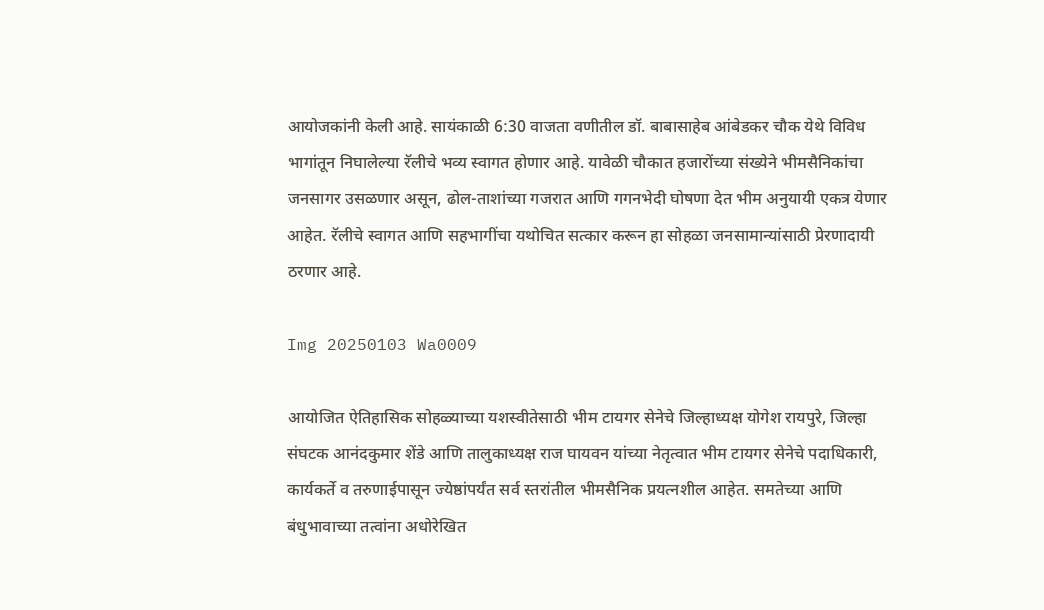आयोजकांनी केली आहे. सायंकाळी 6:30 वाजता वणीतील डॉ. बाबासाहेब आंबेडकर चौक येथे विविध भागांतून निघालेल्या रॅलीचे भव्य स्वागत होणार आहे. यावेळी चौकात हजारोंच्या संख्येने भीमसैनिकांचा जनसागर उसळणार असून, ढोल-ताशांच्या गजरात आणि गगनभेदी घोषणा देत भीम अनुयायी एकत्र येणार आहेत. रॅलीचे स्वागत आणि सहभागींचा यथोचित सत्कार करून हा सोहळा जनसामान्यांसाठी प्रेरणादायी ठरणार आहे.

Img 20250103 Wa0009

आयोजित ऐतिहासिक सोहळ्याच्या यशस्वीतेसाठी भीम टायगर सेनेचे जिल्हाध्यक्ष योगेश रायपुरे, जिल्हा संघटक आनंदकुमार शेंडे आणि तालुकाध्यक्ष राज घायवन यांच्या नेतृत्वात भीम टायगर सेनेचे पदाधिकारी, कार्यकर्ते व तरुणाईपासून ज्येष्ठांपर्यंत सर्व स्तरांतील भीमसैनिक प्रयत्नशील आहेत. समतेच्या आणि बंधुभावाच्या तत्वांना अधोरेखित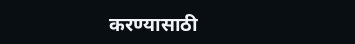करण्यासाठी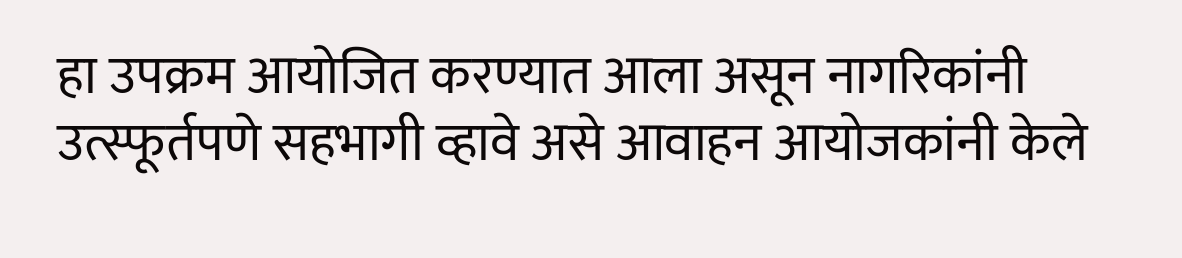हा उपक्रम आयोजित करण्यात आला असून नागरिकांनी उत्स्फूर्तपणे सहभागी व्हावे असे आवाहन आयोजकांनी केले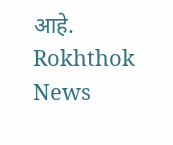आहे.
Rokhthok News